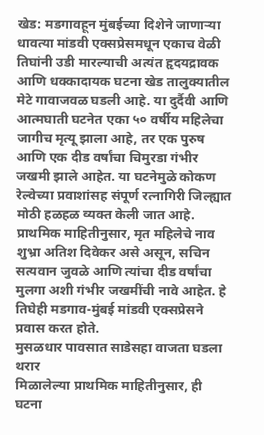खेड: मडगावहून मुंबईच्या दिशेने जाणाऱ्या धावत्या मांडवी एक्सप्रेसमधून एकाच वेळी तिघांनी उडी मारल्याची अत्यंत हृदयद्रावक आणि धक्कादायक घटना खेड तालुक्यातील मेटे गावाजवळ घडली आहे. या दुर्दैवी आणि आत्मघाती घटनेत एका ५० वर्षीय महिलेचा जागीच मृत्यू झाला आहे, तर एक पुरुष आणि एक दीड वर्षांचा चिमुरडा गंभीर जखमी झाले आहेत. या घटनेमुळे कोकण रेल्वेच्या प्रवाशांसह संपूर्ण रत्नागिरी जिल्ह्यात मोठी हळहळ व्यक्त केली जात आहे.
प्राथमिक माहितीनुसार, मृत महिलेचे नाव शुभ्रा अतिश दिवेकर असे असून, सचिन सत्यवान जुवळे आणि त्यांचा दीड वर्षांचा मुलगा अशी गंभीर जखमींची नावे आहेत. हे तिघेही मडगाव-मुंबई मांडवी एक्सप्रेसने प्रवास करत होते.
मुसळधार पावसात साडेसहा वाजता घडला थरार
मिळालेल्या प्राथमिक माहितीनुसार, ही घटना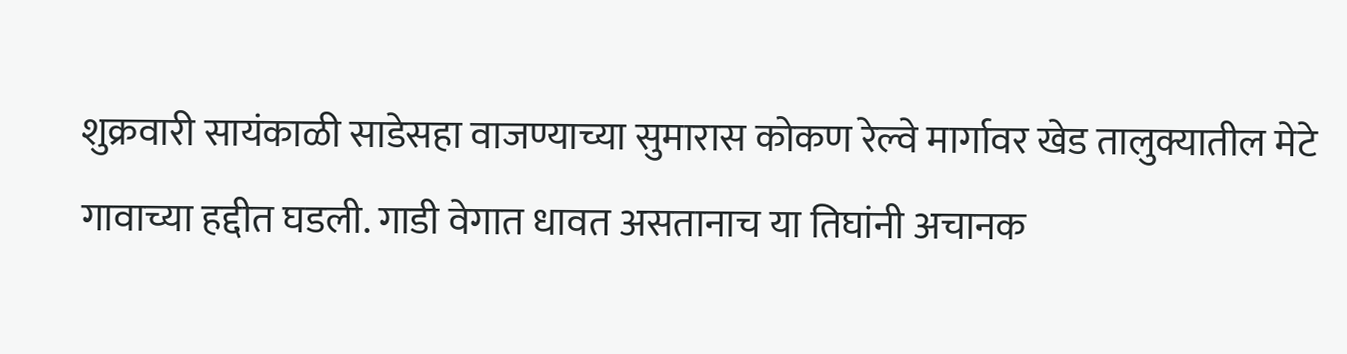शुक्रवारी सायंकाळी साडेसहा वाजण्याच्या सुमारास कोकण रेल्वे मार्गावर खेड तालुक्यातील मेटे गावाच्या हद्दीत घडली. गाडी वेगात धावत असतानाच या तिघांनी अचानक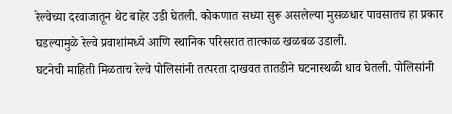रेल्वेच्या दरवाजातून थेट बाहेर उडी घेतली. कोकणात सध्या सुरू असलेल्या मुसळधार पावसातच हा प्रकार घडल्यामुळे रेल्वे प्रवाशांमध्ये आणि स्थानिक परिसरात तात्काळ खळबळ उडाली.
घटनेची माहिती मिळताच रेल्वे पोलिसांनी तत्परता दाखवत तातडीने घटनास्थळी धाव घेतली. पोलिसांनी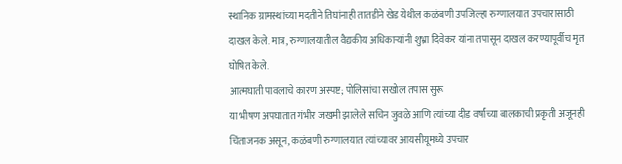स्थानिक ग्रामस्थांच्या मदतीने तिघांनाही तातडीने खेड येथील कळंबणी उपजिल्हा रुग्णालयात उपचारासाठी दाखल केले. मात्र, रुग्णालयातील वैद्यकीय अधिकाऱ्यांनी शुभ्रा दिवेकर यांना तपासून दाखल करण्यापूर्वीच मृत घोषित केले.
आत्मघाती पावलाचे कारण अस्पष्ट; पोलिसांचा सखोल तपास सुरू
या भीषण अपघातात गंभीर जखमी झालेले सचिन जुवळे आणि त्यांच्या दीड वर्षांच्या बालकाची प्रकृती अजूनही चिंताजनक असून, कळंबणी रुग्णालयात त्यांच्यावर आयसीयूमध्ये उपचार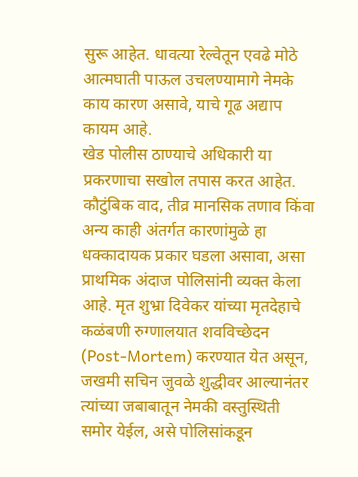सुरू आहेत. धावत्या रेल्वेतून एवढे मोठे आत्मघाती पाऊल उचलण्यामागे नेमके काय कारण असावे, याचे गूढ अद्याप कायम आहे.
खेड पोलीस ठाण्याचे अधिकारी या प्रकरणाचा सखोल तपास करत आहेत. कौटुंबिक वाद, तीव्र मानसिक तणाव किंवा अन्य काही अंतर्गत कारणांमुळे हा धक्कादायक प्रकार घडला असावा, असा प्राथमिक अंदाज पोलिसांनी व्यक्त केला आहे. मृत शुभ्रा दिवेकर यांच्या मृतदेहाचे कळंबणी रुग्णालयात शवविच्छेदन (Post-Mortem) करण्यात येत असून, जखमी सचिन जुवळे शुद्धीवर आल्यानंतर त्यांच्या जबाबातून नेमकी वस्तुस्थिती समोर येईल, असे पोलिसांकडून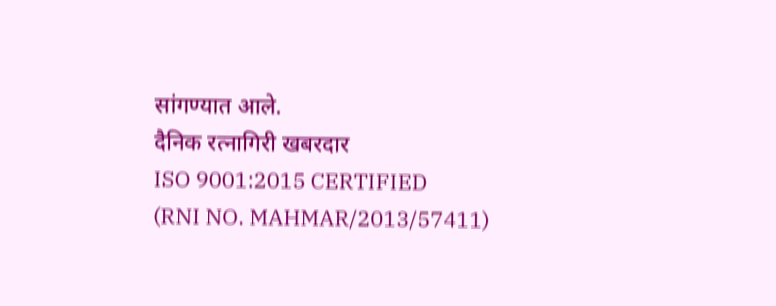सांगण्यात आले.
दैनिक रत्नागिरी खबरदार
ISO 9001:2015 CERTIFIED
(RNI NO. MAHMAR/2013/57411)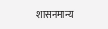शासनमान्य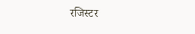रजिस्टर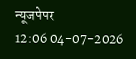न्यूजपेपर
12:06 04-07-2026